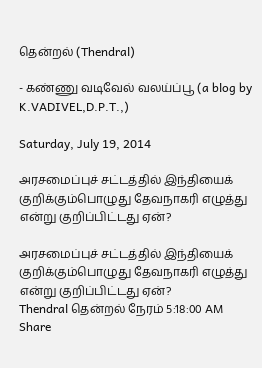தென்றல் (Thendral)

- கண்ணு வடிவேல் வலய்ப்பூ (a blog by K.VADIVEL,D.P.T.,)

Saturday, July 19, 2014

அரசமைப்புச் சட்டத்தில் இந்தியைக் குறிக்கும்பொழுது தேவநாகரி எழுத்து என்று குறிப்பிட்டது ஏன்?

அரசமைப்புச் சட்டத்தில் இந்தியைக் குறிக்கும்பொழுது தேவநாகரி எழுத்து என்று குறிப்பிட்டது ஏன்?
Thendral தென்றல் நேரம் 5:18:00 AM
Share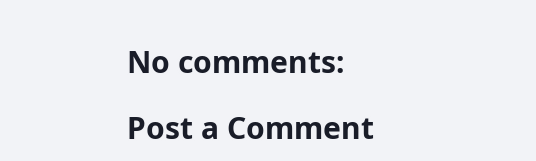No comments:

Post a Comment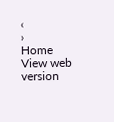‹
›
Home
View web version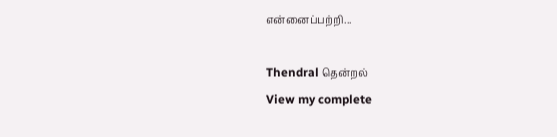என்னைப்பற்றி...

Thendral தென்றல்
View my complete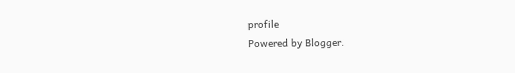profile
Powered by Blogger.